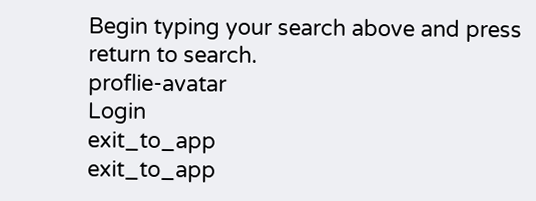Begin typing your search above and press return to search.
proflie-avatar
Login
exit_to_app
exit_to_app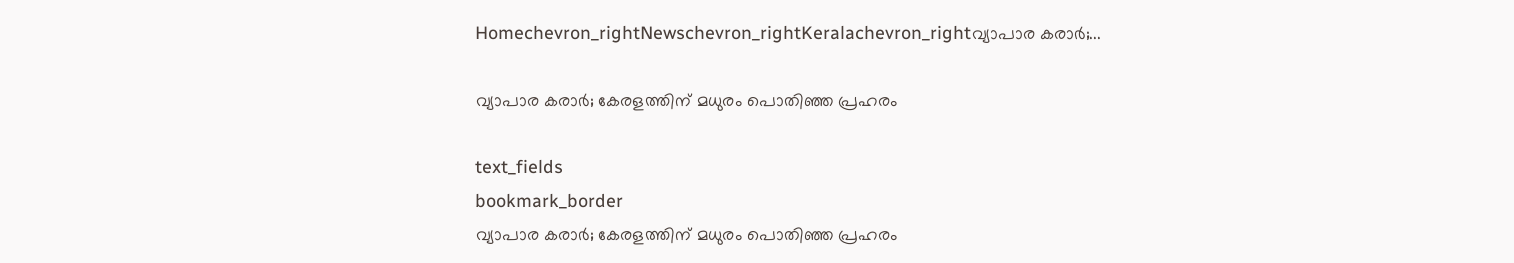Homechevron_rightNewschevron_rightKeralachevron_rightവ്യാപാര കരാർ;...

വ്യാപാര കരാർ; കേരളത്തിന് മധുരം പൊതിഞ്ഞ പ്രഹരം

text_fields
bookmark_border
വ്യാപാര കരാർ; കേരളത്തിന് മധുരം പൊതിഞ്ഞ പ്രഹരം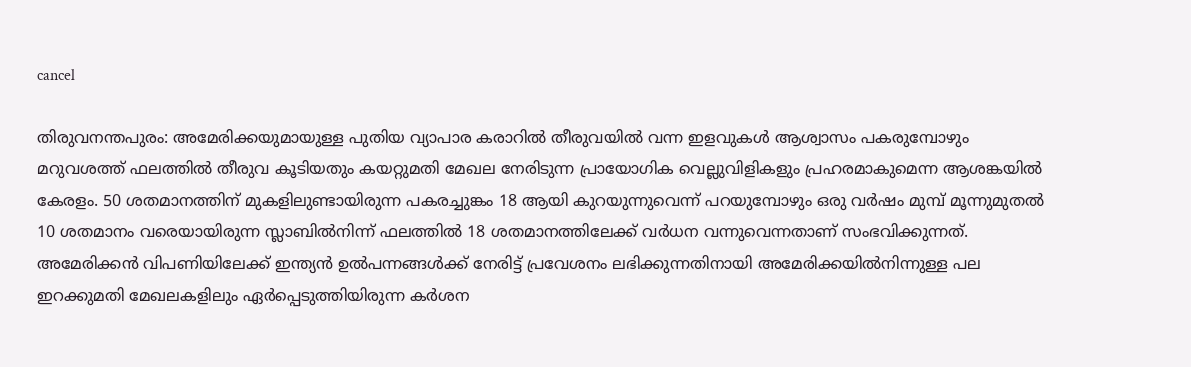cancel

തിരുവനന്തപുരം: അമേരിക്കയുമായുള്ള പുതിയ വ്യാപാര കരാറിൽ തീരുവയിൽ വന്ന ഇളവുകൾ ആശ്വാസം പകരുമ്പോഴും മറുവശത്ത് ഫലത്തിൽ തീരുവ കൂടിയതും കയറ്റുമതി മേഖല നേരിടുന്ന പ്രായോഗിക വെല്ലുവിളികളും പ്രഹരമാകുമെന്ന ആശങ്കയിൽ കേരളം. 50 ശതമാനത്തിന് മുകളിലുണ്ടായിരുന്ന പകരച്ചുങ്കം 18 ആയി കുറയുന്നുവെന്ന് പറയുമ്പോഴും ഒരു വർഷം മുമ്പ് മൂന്നുമുതൽ 10 ശതമാനം വരെയായിരുന്ന സ്ലാബിൽനിന്ന് ഫലത്തിൽ 18 ശതമാനത്തിലേക്ക് വർധന വന്നുവെന്നതാണ് സംഭവിക്കുന്നത്. അമേരിക്കൻ വിപണിയിലേക്ക് ഇന്ത്യൻ ഉൽപന്നങ്ങൾക്ക് നേരിട്ട് പ്രവേശനം ലഭിക്കുന്നതിനായി അമേരിക്കയിൽനിന്നുള്ള പല ഇറക്കുമതി മേഖലകളിലും ഏർപ്പെടുത്തിയിരുന്ന കർശന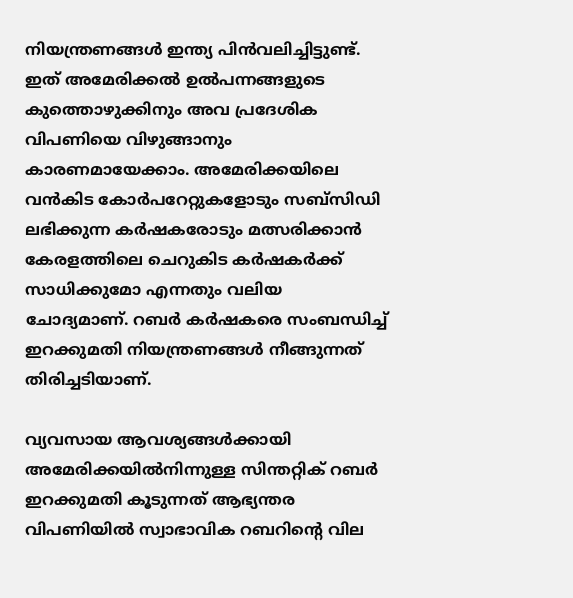നിയന്ത്രണങ്ങൾ ഇന്ത്യ പിൻവലിച്ചിട്ടുണ്ട്. ഇത് അമേരിക്കൽ ഉൽപന്നങ്ങളുടെ കുത്തൊഴുക്കിനും അവ പ്രദേശിക വിപണിയെ വിഴുങ്ങാനും കാരണമായേക്കാം. അമേരിക്കയിലെ വൻകിട കോർപറേറ്റുകളോടും സബ്സിഡി ലഭിക്കുന്ന കർഷകരോടും മത്സരിക്കാൻ കേരളത്തിലെ ചെറുകിട കർഷകർക്ക് സാധിക്കുമോ എന്നതും വലിയ ചോദ്യമാണ്. റബർ കർഷകരെ സംബന്ധിച്ച് ഇറക്കുമതി നിയന്ത്രണങ്ങൾ നീങ്ങുന്നത് തിരിച്ചടിയാണ്.

വ്യവസായ ആവശ്യങ്ങൾക്കായി അമേരിക്കയിൽനിന്നുള്ള സിന്തറ്റിക് റബർ ഇറക്കുമതി കൂടുന്നത് ആഭ്യന്തര വിപണിയിൽ സ്വാഭാവിക റബറിന്റെ വില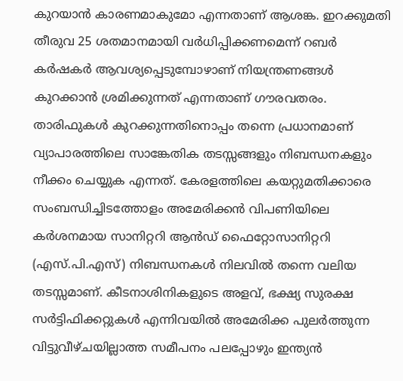കുറയാൻ കാരണമാകുമോ എന്നതാണ് ആശങ്ക. ഇറക്കുമതി തീരുവ 25 ശതമാനമായി വർധിപ്പിക്കണമെന്ന് റബർ കർഷകർ ആവശ്യപ്പെടുമ്പോഴാണ് നിയന്ത്രണങ്ങൾ കുറക്കാൻ ശ്രമിക്കുന്നത് എന്നതാണ് ഗൗരവതരം. താരിഫുകൾ കുറക്കുന്നതിനൊപ്പം തന്നെ പ്രധാനമാണ് വ്യാപാരത്തിലെ സാങ്കേതിക തടസ്സങ്ങളും നിബന്ധനകളും നീക്കം ചെയ്യുക എന്നത്. കേരളത്തിലെ കയറ്റുമതിക്കാരെ സംബന്ധിച്ചിടത്തോളം അമേരിക്കൻ വിപണിയിലെ കർശനമായ സാനിറ്ററി ആൻഡ് ഫൈറ്റോസാനിറ്ററി (എസ്.പി.എസ്) നിബന്ധനകൾ നിലവിൽ തന്നെ വലിയ തടസ്സമാണ്. കീടനാശിനികളുടെ അളവ്, ഭക്ഷ്യ സുരക്ഷ സർട്ടിഫിക്കറ്റുകൾ എന്നിവയിൽ അമേരിക്ക പുലർത്തുന്ന വിട്ടുവീഴ്ചയില്ലാത്ത സമീപനം പലപ്പോഴും ഇന്ത്യൻ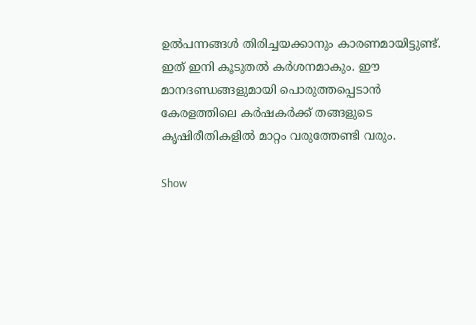ഉൽപന്നങ്ങൾ തിരിച്ചയക്കാനും കാരണമായിട്ടുണ്ട്. ഇത് ഇനി കൂടുതൽ കർശനമാകും. ഈ മാനദണ്ഡങ്ങളുമായി പൊരുത്തപ്പെടാൻ കേരളത്തിലെ കർഷകർക്ക് തങ്ങളുടെ കൃഷിരീതികളിൽ മാറ്റം വരുത്തേണ്ടി വരും.

Show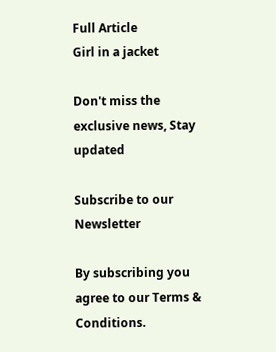Full Article
Girl in a jacket

Don't miss the exclusive news, Stay updated

Subscribe to our Newsletter

By subscribing you agree to our Terms & Conditions.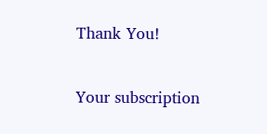Thank You!

Your subscription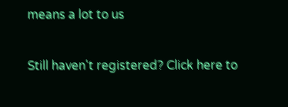means a lot to us

Still haven't registered? Click here to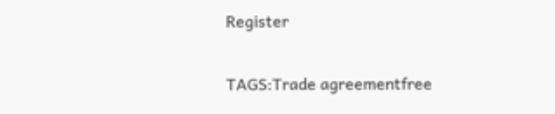Register

TAGS:Trade agreementfree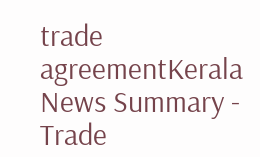trade agreementKerala
News Summary - Trade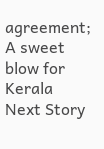agreement; A sweet blow for Kerala
Next Story